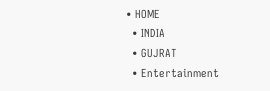• HOME
  • INDIA
  • GUJRAT
  • Entertainment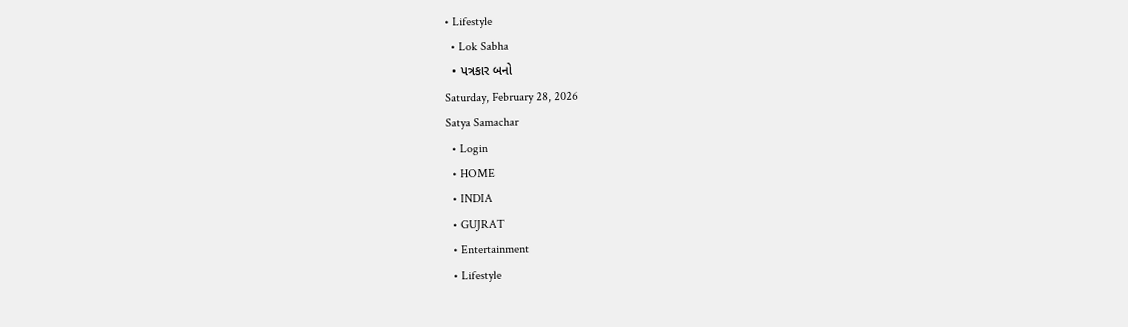• Lifestyle
  • Lok Sabha
  • પત્રકાર બનો
Saturday, February 28, 2026
Satya Samachar
  • Login
  • HOME
  • INDIA
  • GUJRAT
  • Entertainment
  • Lifestyle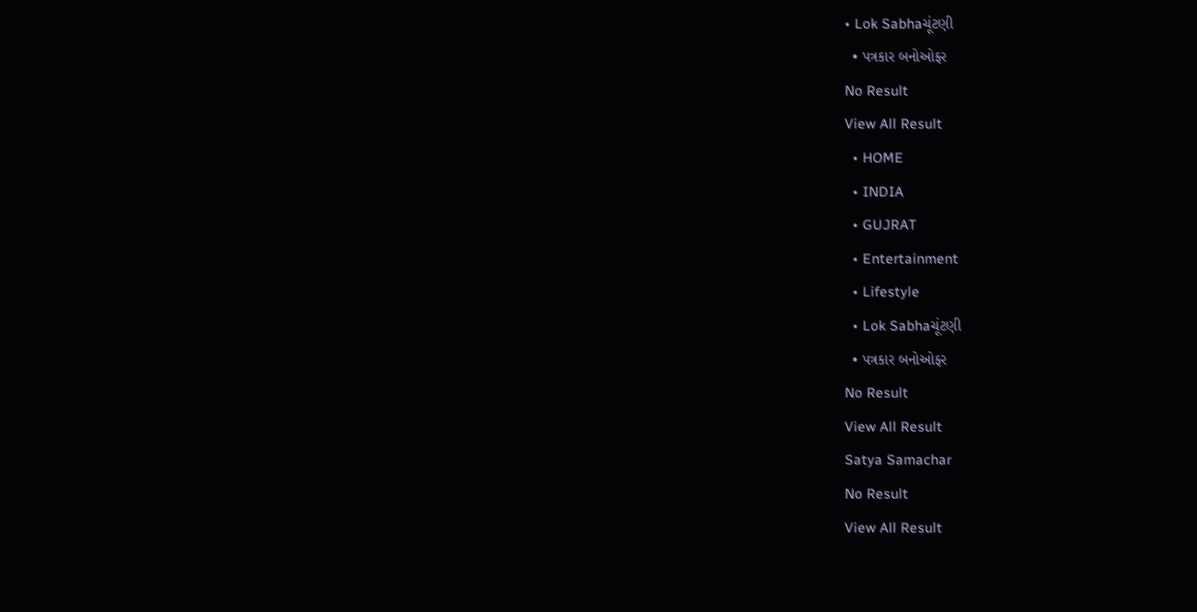• Lok Sabhaચૂંટણી
  • પત્રકાર બનોઓફર
No Result
View All Result
  • HOME
  • INDIA
  • GUJRAT
  • Entertainment
  • Lifestyle
  • Lok Sabhaચૂંટણી
  • પત્રકાર બનોઓફર
No Result
View All Result
Satya Samachar
No Result
View All Result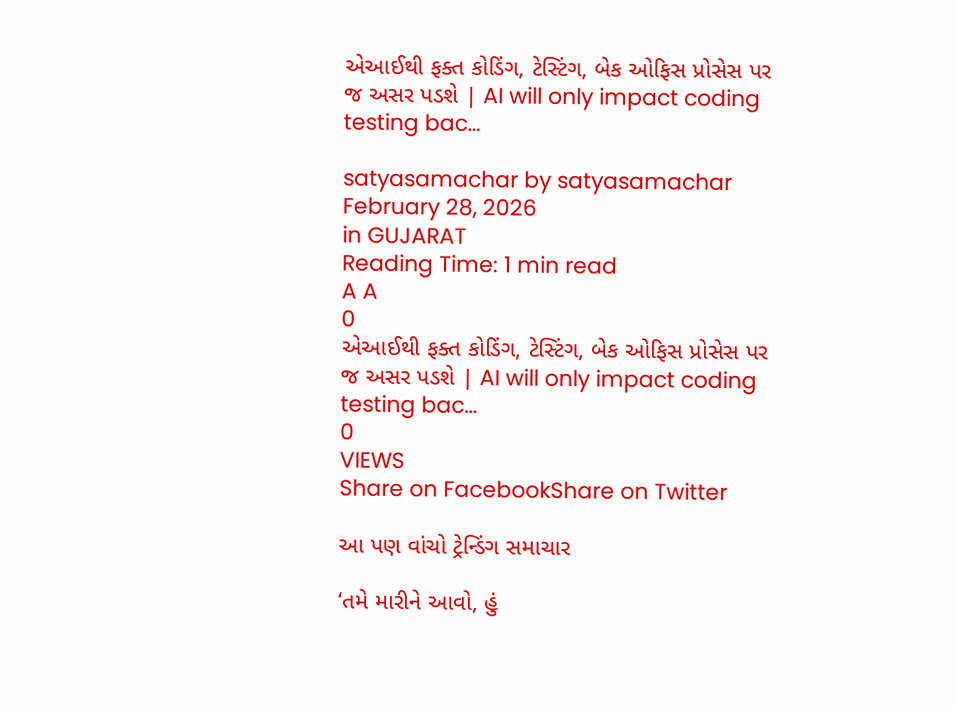એઆઈથી ફક્ત કોડિંગ, ટેસ્ટિંગ, બેક ઓફિસ પ્રોસેસ પર જ અસર પડશે | AI will only impact coding testing bac…

satyasamachar by satyasamachar
February 28, 2026
in GUJARAT
Reading Time: 1 min read
A A
0
એઆઈથી ફક્ત કોડિંગ, ટેસ્ટિંગ, બેક ઓફિસ પ્રોસેસ પર જ અસર પડશે | AI will only impact coding testing bac…
0
VIEWS
Share on FacebookShare on Twitter

આ પણ વાંચો ટ્રેન્ડિંગ સમાચાર

‘તમે મારીને આવો, હું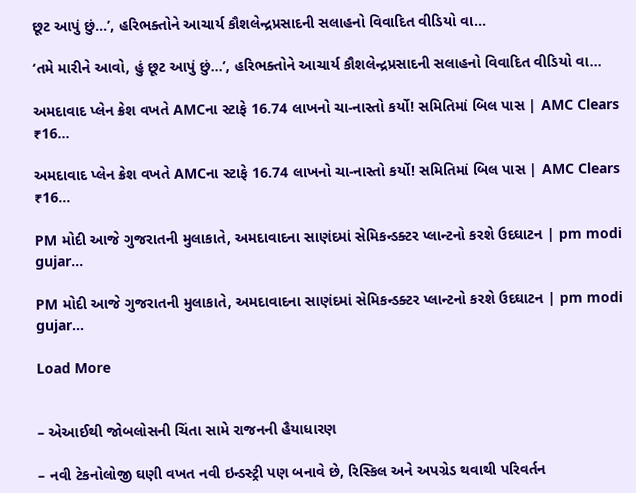છૂટ આપું છું…’, હરિભક્તોને આચાર્ય કૌશલેન્દ્રપ્રસાદની સલાહનો વિવાદિત વીડિયો વા…

‘તમે મારીને આવો, હું છૂટ આપું છું…’, હરિભક્તોને આચાર્ય કૌશલેન્દ્રપ્રસાદની સલાહનો વિવાદિત વીડિયો વા…

અમદાવાદ પ્લેન ક્રેશ વખતે AMCના સ્ટાફે 16.74 લાખનો ચા-નાસ્તો કર્યો! સમિતિમાં બિલ પાસ | AMC Clears ₹16…

અમદાવાદ પ્લેન ક્રેશ વખતે AMCના સ્ટાફે 16.74 લાખનો ચા-નાસ્તો કર્યો! સમિતિમાં બિલ પાસ | AMC Clears ₹16…

PM મોદી આજે ગુજરાતની મુલાકાતે, અમદાવાદના સાણંદમાં સેમિકન્ડક્ટર પ્લાન્ટનો કરશે ઉદઘાટન | pm modi gujar…

PM મોદી આજે ગુજરાતની મુલાકાતે, અમદાવાદના સાણંદમાં સેમિકન્ડક્ટર પ્લાન્ટનો કરશે ઉદઘાટન | pm modi gujar…

Load More


– એઆઈથી જોબલોસની ચિંતા સામે રાજનની હૈયાધારણ

– નવી ટેકનોલોજી ઘણી વખત નવી ઇન્ડસ્ટ્રી પણ બનાવે છે, રિસ્કિલ અને અપગ્રેડ થવાથી પરિવર્તન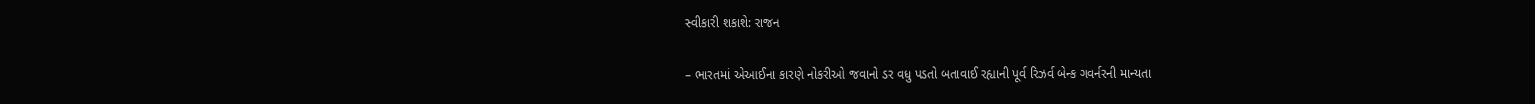સ્વીકારી શકાશે: રાજન

– ભારતમાં એઆઈના કારણે નોકરીઓ જવાનો ડર વધુ પડતો બતાવાઈ રહ્યાની પૂર્વ રિઝર્વ બેન્ક ગવર્નરની માન્યતા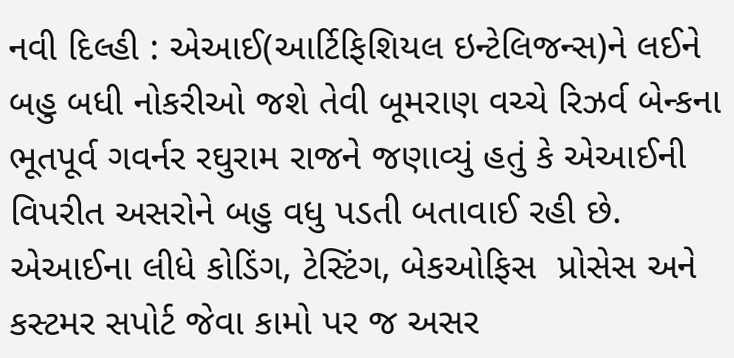નવી દિલ્હી : એઆઈ(આર્ટિફિશિયલ ઇન્ટેલિજન્સ)ને લઈને બહુ બધી નોકરીઓ જશે તેવી બૂમરાણ વચ્ચે રિઝર્વ બેન્કના ભૂતપૂર્વ ગવર્નર રઘુરામ રાજને જણાવ્યું હતું કે એઆઈની વિપરીત અસરોને બહુ વધુ પડતી બતાવાઈ રહી છે. એઆઈના લીધે કોડિંગ, ટેસ્ટિંગ, બેકઓફિસ  પ્રોસેસ અને કસ્ટમર સપોર્ટ જેવા કામો પર જ અસર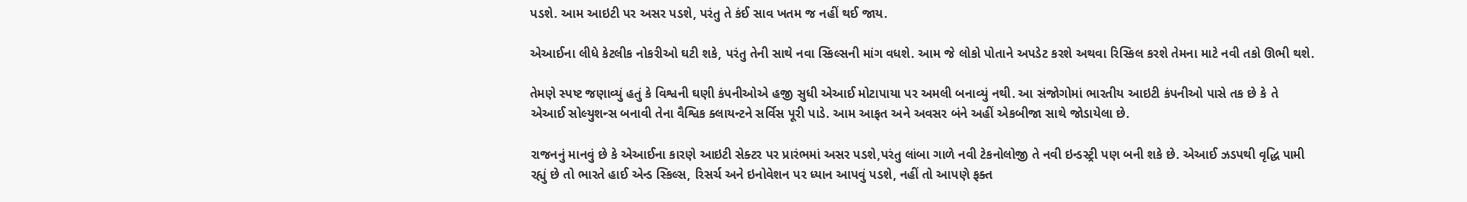પડશે. આમ આઇટી પર અસર પડશે, પરંતુ તે કંઈ સાવ ખતમ જ નહીં થઈ જાય.

એઆઈના લીધે કેટલીક નોકરીઓ ઘટી શકે, પરંતુ તેની સાથે નવા સ્કિલ્સની માંગ વધશે. આમ જે લોકો પોતાને અપડેટ કરશે અથવા રિસ્કિલ કરશે તેમના માટે નવી તકો ઊભી થશે.

તેમણે સ્પષ્ટ જણાવ્યું હતું કે વિશ્વની ઘણી કંપનીઓએ હજી સુધી એઆઈ મોટાપાયા પર અમલી બનાવ્યું નથી. આ સંજોગોમાં ભારતીય આઇટી કંપનીઓ પાસે તક છે કે તે એઆઈ સોલ્યુશન્સ બનાવી તેના વૈશ્વિક ક્લાયન્ટને સર્વિસ પૂરી પાડે. આમ આફત અને અવસર બંને અહીં એકબીજા સાથે જોડાયેલા છે.

રાજનનું માનવું છે કે એઆઈના કારણે આઇટી સેક્ટર પર પ્રારંભમાં અસર પડશે,પરંતુ લાંબા ગાળે નવી ટેકનોલોજી તે નવી ઇન્ડસ્ટ્રી પણ બની શકે છે. એઆઈ ઝડપથી વૃદ્ધિ પામી રહ્યું છે તો ભારતે હાઈ એન્ડ સ્કિલ્સ, રિસર્ચ અને ઇનોવેશન પર ધ્યાન આપવું પડશે, નહીં તો આપણે ફક્ત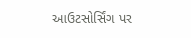આઉટસોર્સિંગ પર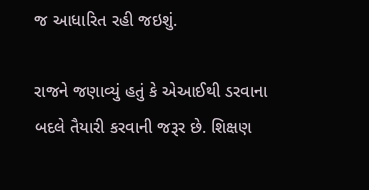જ આધારિત રહી જઇશું.

રાજને જણાવ્યું હતું કે એઆઈથી ડરવાના બદલે તૈયારી કરવાની જરૂર છે. શિક્ષણ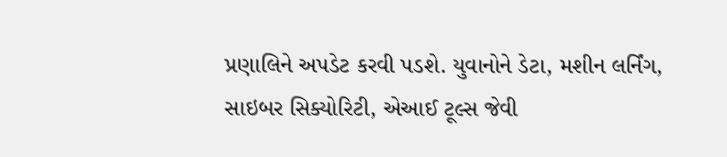પ્રણાલિને અપડેટ કરવી પડશે. યુવાનોને ડેટા, મશીન લર્નિંગ, સાઇબર સિક્યોરિટી, એઆઈ ટૂલ્સ જેવી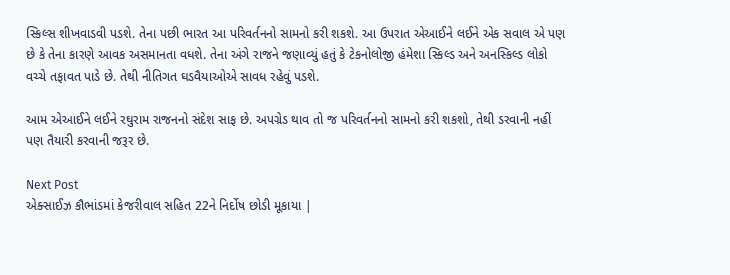સ્કિલ્સ શીખવાડવી પડશે. તેના પછી ભારત આ પરિવર્તનનો સામનો કરી શકશે. આ ઉપરાત એઆઈને લઈને એક સવાલ એ પણ છે કે તેના કારણે આવક અસમાનતા વધશે. તેના અંગે રાજને જણાવ્યું હતું કે ટેકનોલોજી હંમેશા સ્કિલ્ડ અને અનસ્કિલ્ડ લોકો વચ્ચે તફાવત પાડે છે. તેથી નીતિગત ઘડવૈયાઓએ સાવધ રહેવું પડશે.

આમ એઆઈને લઈને રઘુરામ રાજનનો સંદેશ સાફ છે. અપગ્રેડ થાવ તો જ પરિવર્તનનો સામનો કરી શકશો, તેથી ડરવાની નહીં પણ તૈયારી કરવાની જરૂર છે.

Next Post
એક્સાઈઝ કૌભાંડમાં કેજરીવાલ સહિત 22ને નિર્દોષ છોડી મૂકાયા |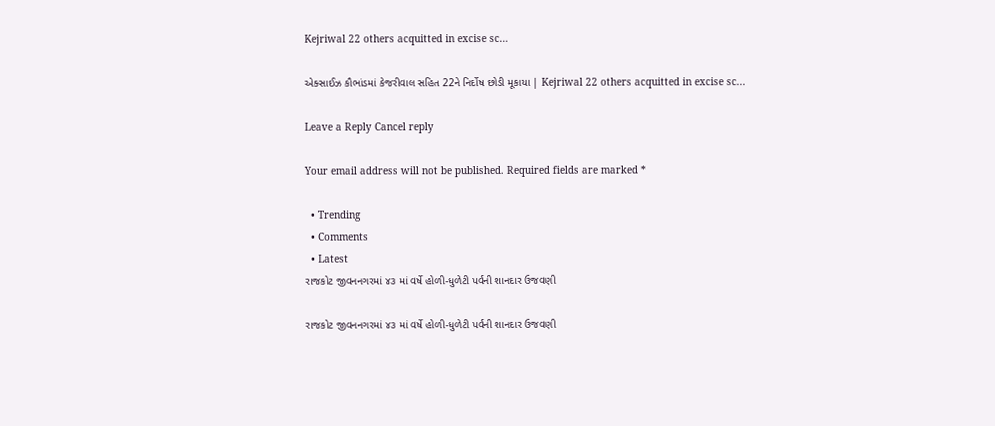Kejriwal 22 others acquitted in excise sc…

એક્સાઈઝ કૌભાંડમાં કેજરીવાલ સહિત 22ને નિર્દોષ છોડી મૂકાયા | Kejriwal 22 others acquitted in excise sc...

Leave a Reply Cancel reply

Your email address will not be published. Required fields are marked *

  • Trending
  • Comments
  • Latest
રાજકોટ જીવનનગરમાં ૪૩ માં વર્ષે હોળી-ધુળેટી પર્વની શાનદાર ઉજવણી

રાજકોટ જીવનનગરમાં ૪૩ માં વર્ષે હોળી-ધુળેટી પર્વની શાનદાર ઉજવણી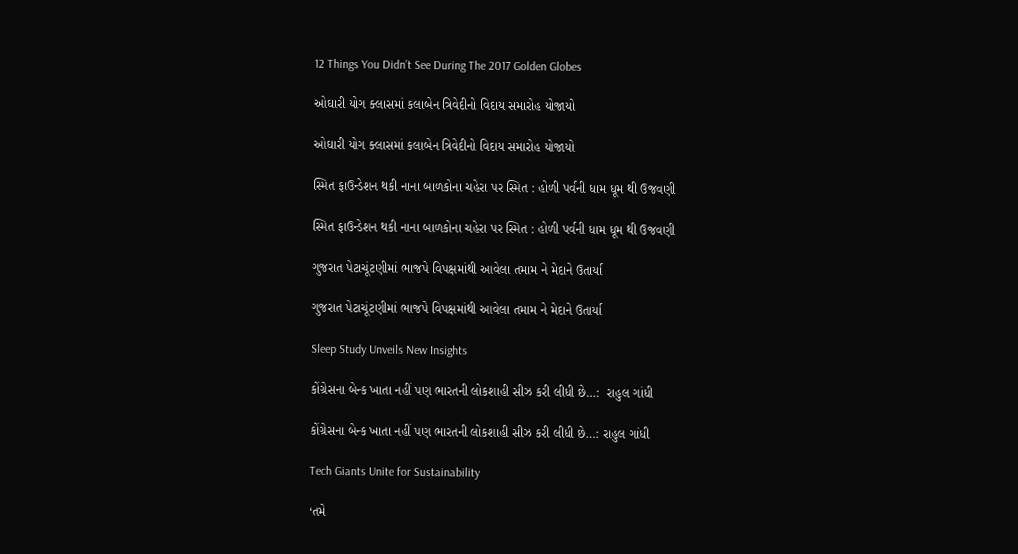12 Things You Didn’t See During The 2017 Golden Globes

ઓઘારી યોગ ક્લાસમાં કલાબેન ત્રિવેદીનો વિદાય સમારોહ યોજાયો

ઓઘારી યોગ ક્લાસમાં કલાબેન ત્રિવેદીનો વિદાય સમારોહ યોજાયો

સ્મિત ફાઉન્ડેશન થકી નાના બાળકોના ચહેરા પર સ્મિત : હોળી પર્વની ધામ ધૂમ થી ઉજવણી

સ્મિત ફાઉન્ડેશન થકી નાના બાળકોના ચહેરા પર સ્મિત : હોળી પર્વની ધામ ધૂમ થી ઉજવણી

ગુજરાત પેટાચૂંટણીમાં ભાજપે વિપક્ષમાંથી આવેલા તમામ ને મેદાને ઉતાર્યા

ગુજરાત પેટાચૂંટણીમાં ભાજપે વિપક્ષમાંથી આવેલા તમામ ને મેદાને ઉતાર્યા

Sleep Study Unveils New Insights

કોંગ્રેસના બેન્ક ખાતા નહીં પણ ભારતની લોકશાહી સીઝ કરી લીધી છે…:  રાહુલ ગાંધી

કોંગ્રેસના બેન્ક ખાતા નહીં પણ ભારતની લોકશાહી સીઝ કરી લીધી છે…: રાહુલ ગાંધી

Tech Giants Unite for Sustainability

‘તમે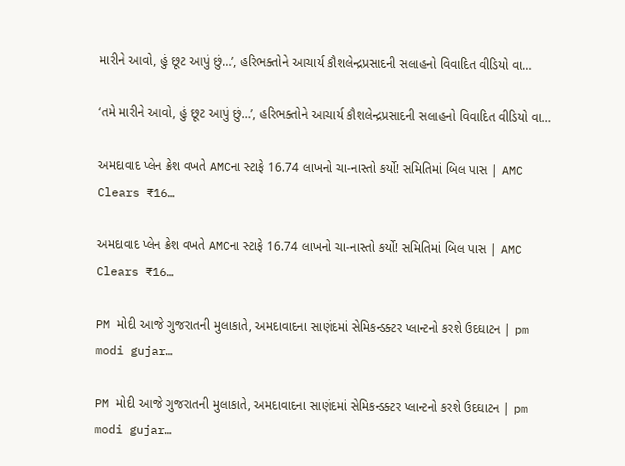મારીને આવો, હું છૂટ આપું છું…’, હરિભક્તોને આચાર્ય કૌશલેન્દ્રપ્રસાદની સલાહનો વિવાદિત વીડિયો વા…

‘તમે મારીને આવો, હું છૂટ આપું છું…’, હરિભક્તોને આચાર્ય કૌશલેન્દ્રપ્રસાદની સલાહનો વિવાદિત વીડિયો વા…

અમદાવાદ પ્લેન ક્રેશ વખતે AMCના સ્ટાફે 16.74 લાખનો ચા-નાસ્તો કર્યો! સમિતિમાં બિલ પાસ | AMC Clears ₹16…

અમદાવાદ પ્લેન ક્રેશ વખતે AMCના સ્ટાફે 16.74 લાખનો ચા-નાસ્તો કર્યો! સમિતિમાં બિલ પાસ | AMC Clears ₹16…

PM મોદી આજે ગુજરાતની મુલાકાતે, અમદાવાદના સાણંદમાં સેમિકન્ડક્ટર પ્લાન્ટનો કરશે ઉદઘાટન | pm modi gujar…

PM મોદી આજે ગુજરાતની મુલાકાતે, અમદાવાદના સાણંદમાં સેમિકન્ડક્ટર પ્લાન્ટનો કરશે ઉદઘાટન | pm modi gujar…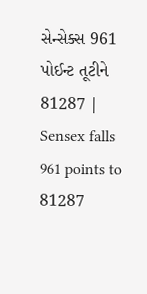સેન્સેક્સ 961 પોઈન્ટ તૂટીને 81287 | Sensex falls 961 points to 81287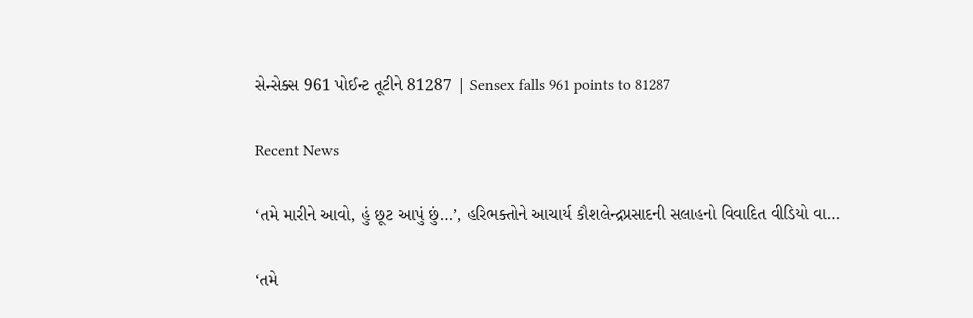સેન્સેક્સ 961 પોઈન્ટ તૂટીને 81287 | Sensex falls 961 points to 81287

Recent News

‘તમે મારીને આવો, હું છૂટ આપું છું…’, હરિભક્તોને આચાર્ય કૌશલેન્દ્રપ્રસાદની સલાહનો વિવાદિત વીડિયો વા…

‘તમે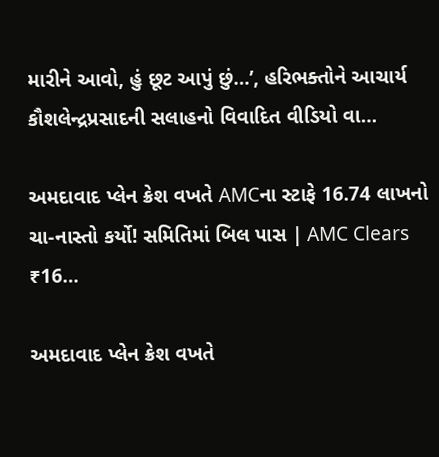મારીને આવો, હું છૂટ આપું છું…’, હરિભક્તોને આચાર્ય કૌશલેન્દ્રપ્રસાદની સલાહનો વિવાદિત વીડિયો વા…

અમદાવાદ પ્લેન ક્રેશ વખતે AMCના સ્ટાફે 16.74 લાખનો ચા-નાસ્તો કર્યો! સમિતિમાં બિલ પાસ | AMC Clears ₹16…

અમદાવાદ પ્લેન ક્રેશ વખતે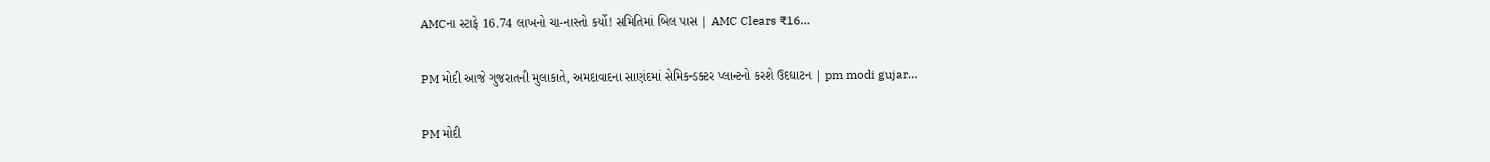AMCના સ્ટાફે 16.74 લાખનો ચા-નાસ્તો કર્યો! સમિતિમાં બિલ પાસ | AMC Clears ₹16…

PM મોદી આજે ગુજરાતની મુલાકાતે, અમદાવાદના સાણંદમાં સેમિકન્ડક્ટર પ્લાન્ટનો કરશે ઉદઘાટન | pm modi gujar…

PM મોદી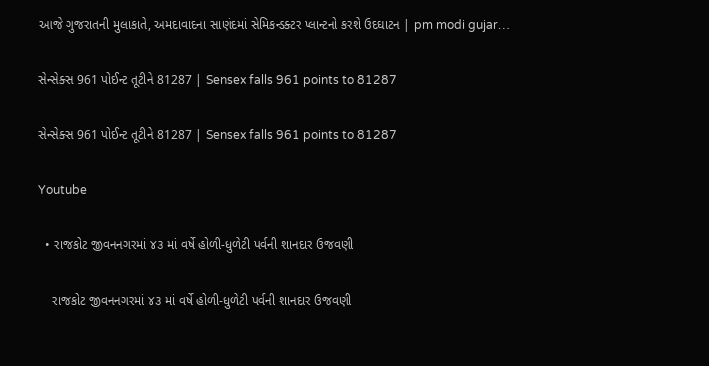આજે ગુજરાતની મુલાકાતે, અમદાવાદના સાણંદમાં સેમિકન્ડક્ટર પ્લાન્ટનો કરશે ઉદઘાટન | pm modi gujar…

સેન્સેક્સ 961 પોઈન્ટ તૂટીને 81287 | Sensex falls 961 points to 81287

સેન્સેક્સ 961 પોઈન્ટ તૂટીને 81287 | Sensex falls 961 points to 81287

Youtube

  • રાજકોટ જીવનનગરમાં ૪૩ માં વર્ષે હોળી-ધુળેટી પર્વની શાનદાર ઉજવણી

    રાજકોટ જીવનનગરમાં ૪૩ માં વર્ષે હોળી-ધુળેટી પર્વની શાનદાર ઉજવણી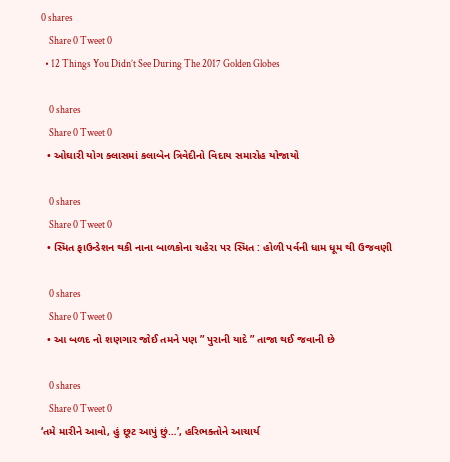0 shares
    Share 0 Tweet 0
  • 12 Things You Didn’t See During The 2017 Golden Globes

    0 shares
    Share 0 Tweet 0
  • ઓઘારી યોગ ક્લાસમાં કલાબેન ત્રિવેદીનો વિદાય સમારોહ યોજાયો

    0 shares
    Share 0 Tweet 0
  • સ્મિત ફાઉન્ડેશન થકી નાના બાળકોના ચહેરા પર સ્મિત : હોળી પર્વની ધામ ધૂમ થી ઉજવણી

    0 shares
    Share 0 Tweet 0
  • આ બળદ નો શણગાર જોઈ તમને પણ ” પુરાની યાદે ” તાજા થઈ જવાની છે

    0 shares
    Share 0 Tweet 0
‘તમે મારીને આવો, હું છૂટ આપું છું…’, હરિભક્તોને આચાર્ય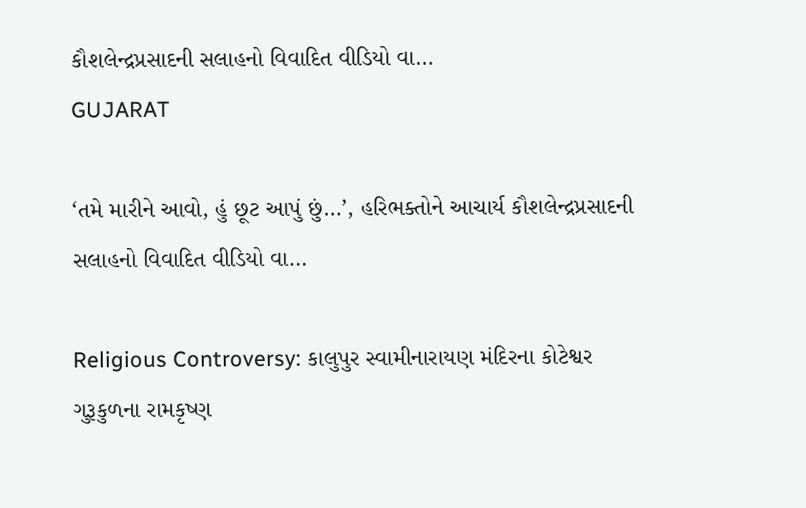કૌશલેન્દ્રપ્રસાદની સલાહનો વિવાદિત વીડિયો વા…
GUJARAT

‘તમે મારીને આવો, હું છૂટ આપું છું…’, હરિભક્તોને આચાર્ય કૌશલેન્દ્રપ્રસાદની સલાહનો વિવાદિત વીડિયો વા…

Religious Controversy: કાલુપુર સ્વામીનારાયણ મંદિરના કોટેશ્વર ગુરૂકુળના રામકૃષ્ણ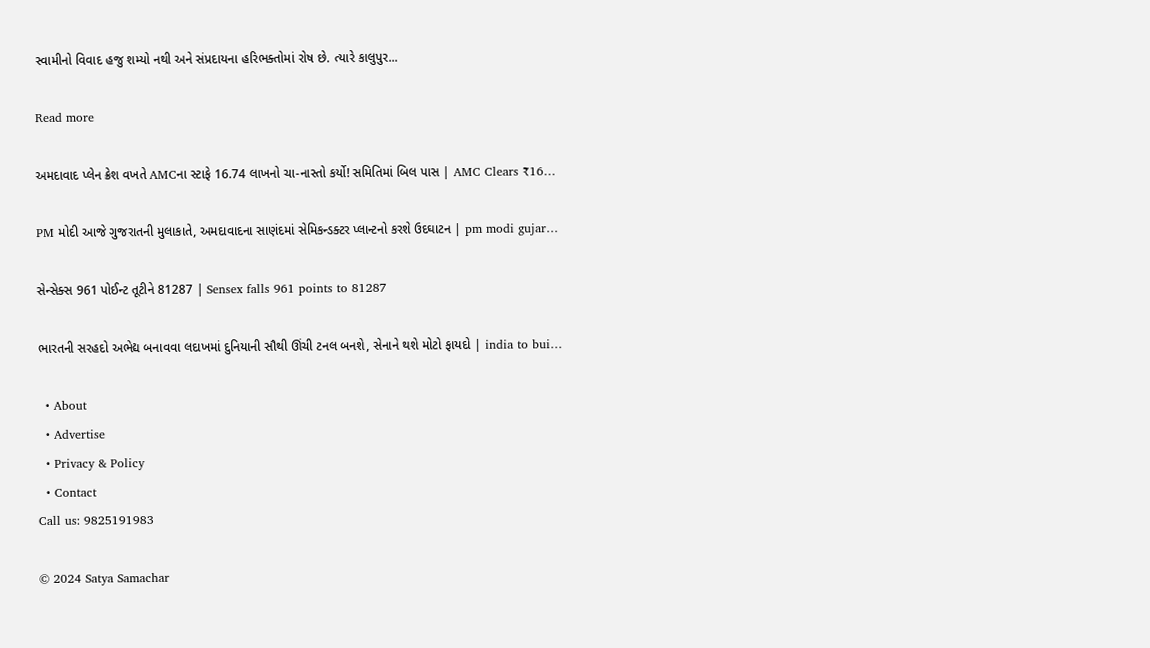સ્વામીનો વિવાદ હજુ શમ્યો નથી અને સંપ્રદાયના હરિભક્તોમાં રોષ છે. ત્યારે કાલુપુર...

Read more

અમદાવાદ પ્લેન ક્રેશ વખતે AMCના સ્ટાફે 16.74 લાખનો ચા-નાસ્તો કર્યો! સમિતિમાં બિલ પાસ | AMC Clears ₹16…

PM મોદી આજે ગુજરાતની મુલાકાતે, અમદાવાદના સાણંદમાં સેમિકન્ડક્ટર પ્લાન્ટનો કરશે ઉદઘાટન | pm modi gujar…

સેન્સેક્સ 961 પોઈન્ટ તૂટીને 81287 | Sensex falls 961 points to 81287

ભારતની સરહદો અભેદ્ય બનાવવા લદાખમાં દુનિયાની સૌથી ઊંચી ટનલ બનશે, સેનાને થશે મોટો ફાયદો | india to bui…

  • About
  • Advertise
  • Privacy & Policy
  • Contact
Call us: 9825191983

© 2024 Satya Samachar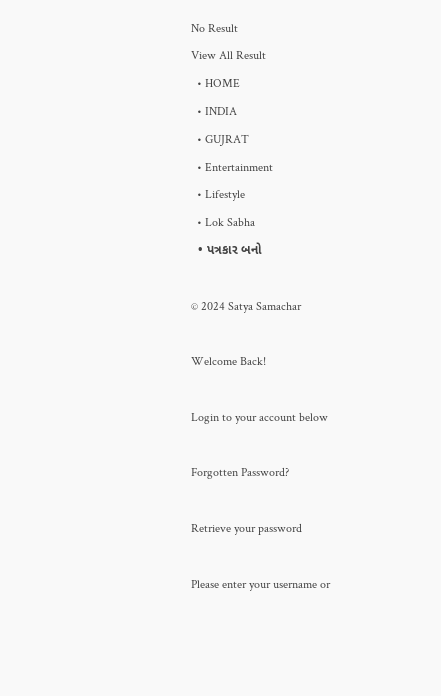No Result
View All Result
  • HOME
  • INDIA
  • GUJRAT
  • Entertainment
  • Lifestyle
  • Lok Sabha
  • પત્રકાર બનો

© 2024 Satya Samachar

Welcome Back!

Login to your account below

Forgotten Password?

Retrieve your password

Please enter your username or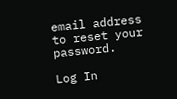email address to reset your password.

Log In